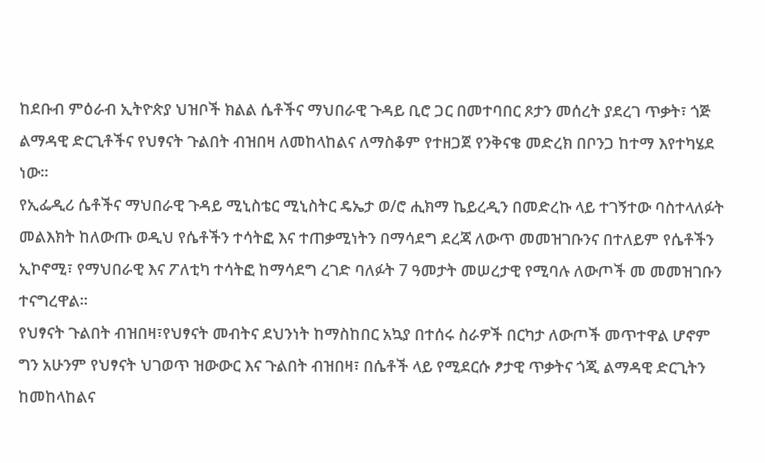ከደቡብ ምዕራብ ኢትዮጵያ ህዝቦች ክልል ሴቶችና ማህበራዊ ጉዳይ ቢሮ ጋር በመተባበር ጾታን መሰረት ያደረገ ጥቃት፣ ጎጅ ልማዳዊ ድርጊቶችና የህፃናት ጉልበት ብዝበዛ ለመከላከልና ለማስቆም የተዘጋጀ የንቅናቄ መድረክ በቦንጋ ከተማ እየተካሄደ ነው።
የኢፌዲሪ ሴቶችና ማህበራዊ ጉዳይ ሚኒስቴር ሚኒስትር ዴኤታ ወ/ሮ ሒክማ ኬይረዲን በመድረኩ ላይ ተገኝተው ባስተላለፉት መልእክት ከለውጡ ወዲህ የሴቶችን ተሳትፎ እና ተጠቃሚነትን በማሳደግ ደረጃ ለውጥ መመዝገቡንና በተለይም የሴቶችን ኢኮኖሚ፣ የማህበራዊ እና ፖለቲካ ተሳትፎ ከማሳደግ ረገድ ባለፉት 7 ዓመታት መሠረታዊ የሚባሉ ለውጦች መ መመዝገቡን ተናግረዋል፡፡
የህፃናት ጉልበት ብዝበዛ፣የህፃናት መብትና ደህንነት ከማስከበር አኳያ በተሰሩ ስራዎች በርካታ ለውጦች መጥተዋል ሆኖም ግን አሁንም የህፃናት ህገወጥ ዝውውር እና ጉልበት ብዝበዛ፣ በሴቶች ላይ የሚደርሱ ፆታዊ ጥቃትና ጎጂ ልማዳዊ ድርጊትን ከመከላከልና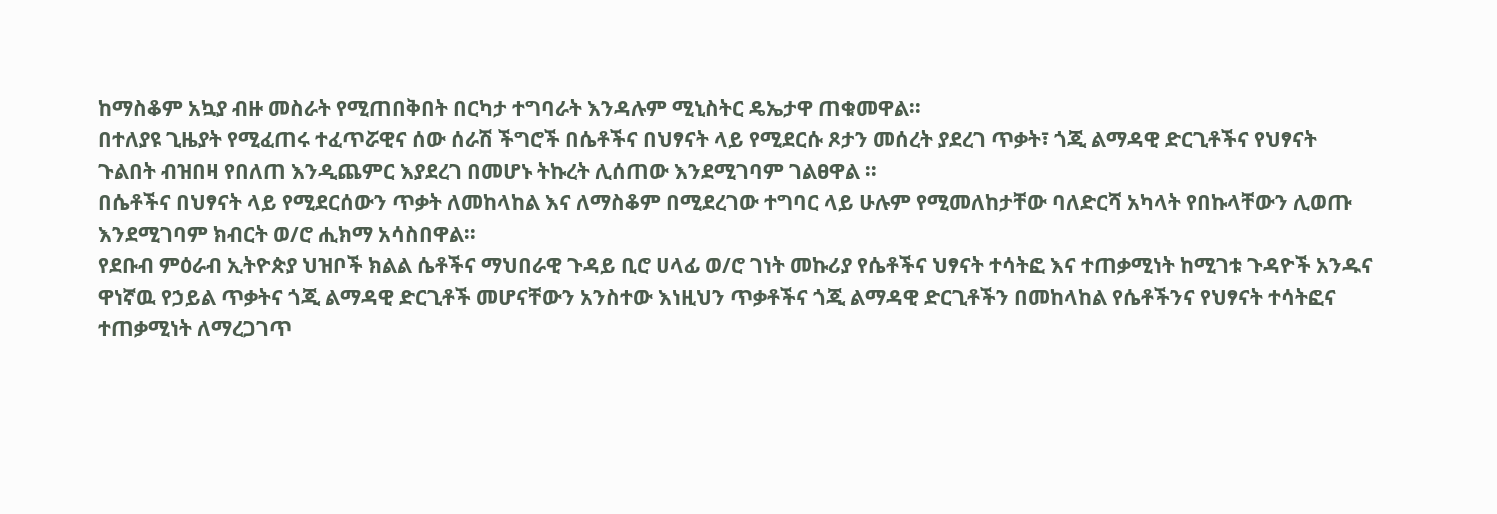ከማስቆም አኳያ ብዙ መስራት የሚጠበቅበት በርካታ ተግባራት እንዳሉም ሚኒስትር ዴኤታዋ ጠቁመዋል፡፡
በተለያዩ ጊዜያት የሚፈጠሩ ተፈጥሯዊና ሰው ሰራሽ ችግሮች በሴቶችና በህፃናት ላይ የሚደርሱ ጾታን መሰረት ያደረገ ጥቃት፣ ጎጂ ልማዳዊ ድርጊቶችና የህፃናት ጉልበት ብዝበዛ የበለጠ እንዲጨምር እያደረገ በመሆኑ ትኩረት ሊሰጠው እንደሚገባም ገልፀዋል ፡፡
በሴቶችና በህፃናት ላይ የሚደርሰውን ጥቃት ለመከላከል እና ለማስቆም በሚደረገው ተግባር ላይ ሁሉም የሚመለከታቸው ባለድርሻ አካላት የበኩላቸውን ሊወጡ እንደሚገባም ክብርት ወ/ሮ ሒክማ አሳስበዋል፡፡
የደቡብ ምዕራብ ኢትዮጵያ ህዝቦች ክልል ሴቶችና ማህበራዊ ጉዳይ ቢሮ ሀላፊ ወ/ሮ ገነት መኩሪያ የሴቶችና ህፃናት ተሳትፎ እና ተጠቃሚነት ከሚገቱ ጉዳዮች አንዱና ዋነኛዉ የኃይል ጥቃትና ጎጂ ልማዳዊ ድርጊቶች መሆናቸውን አንስተው እነዚህን ጥቃቶችና ጎጂ ልማዳዊ ድርጊቶችን በመከላከል የሴቶችንና የህፃናት ተሳትፎና ተጠቃሚነት ለማረጋገጥ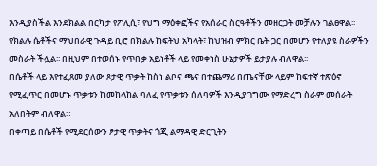እንዲያስችል እንደክልል በርካታ የፖሊሲ፣ የህግ ማዕቀፎችና የአሰራር ስርዓቶችን መዘርጋት መቻሉን ገልፀዋል፡፡
የክልሉ ሴቶችና ማህበራዊ ጉዳይ ቢሮ በክልሉ ከፍትህ አካላት፣ ከህዝብ ምክር ቤት ጋር በመሆን የተለያዩ ስራዎችን መስራት ችሏል፡፡ በዚህም በተወሰኑ የጥበቃ አይነቶች ላይ የመቀነስ ሁኔታዎች ይታያሉ ብለዋል፡፡
በሴቶች ላይ እየተፈጸመ ያለው ጾታዊ ጥቃት ከስነ ልቦና ጫና በተጨማሪ በጤናቸው ላይም ከፍተኛ ተጽዕኖ የሚፈጥር በመሆኑ ጥቃቱን ከመከላከል ባለፈ የጥቃቱን ሰለባዎች እንዲያገግሙ የማድረግ ስራም መሰራት አለበትም ብለዋል።
በቀጣይ በሴቶች የሚደርሰውን ፆታዊ ጥቃትና ጎጂ ልማዳዊ ድርጊትን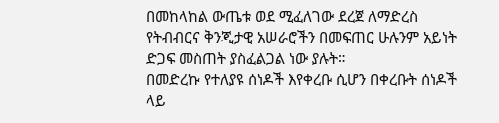በመከላከል ውጤቱ ወደ ሚፈለገው ደረጀ ለማድረስ የትብብርና ቅንጂታዊ አሠራሮችን በመፍጠር ሁሉንም አይነት ድጋፍ መስጠት ያስፈልጋል ነው ያሉት።
በመድረኩ የተለያዩ ሰነዶች እየቀረቡ ሲሆን በቀረቡት ሰነዶች ላይ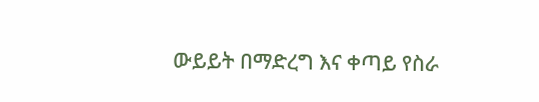ውይይት በማድረግ እና ቀጣይ የስራ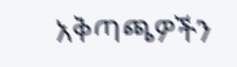አቅጣጫዎችን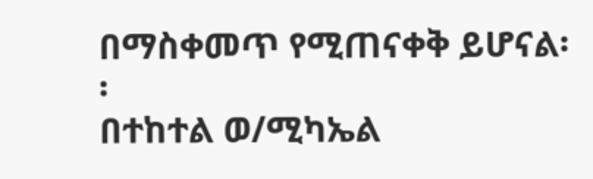በማስቀመጥ የሚጠናቀቅ ይሆናል፡፡
በተከተል ወ/ሚካኤል